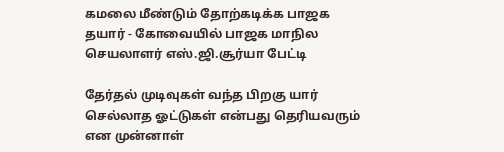கமலை மீண்டும் தோற்கடிக்க பாஜக தயார் - கோவையில் பாஜக மாநில செயலாளர் எஸ்.ஜி.சூர்யா பேட்டி

தேர்தல் முடிவுகள் வந்த பிறகு யார் செல்லாத ஓட்டுகள் என்பது தெரியவரும் என முன்னாள்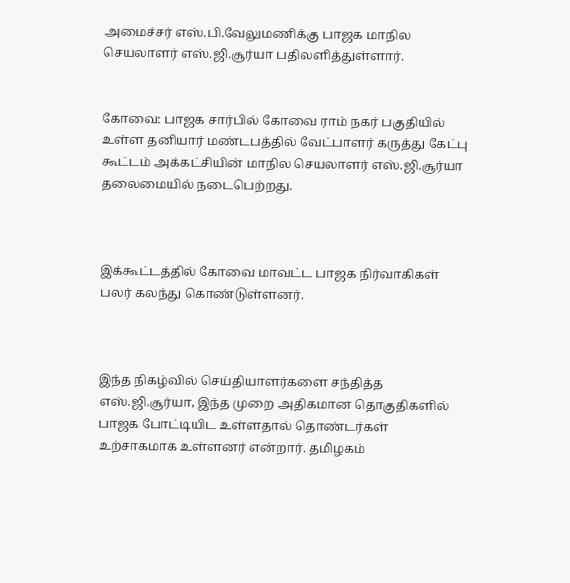அமைச்சர் எஸ்.பி.வேலுமணிக்கு பாஜக மாநில செயலாளர் எஸ்.ஜி.சூர்யா பதிலளித்துள்ளார்.


கோவை: பாஜக சார்பில் கோவை ராம் நகர் பகுதியில் உள்ள தனியார் மண்டபத்தில் வேட்பாளர் கருத்து கேட்பு கூட்டம் அக்கட்சியின் மாநில செயலாளர் எஸ்.ஜி.சூர்யா தலைமையில் நடைபெற்றது.



இக்கூட்டத்தில் கோவை மாவட்ட பாஜக நிர்வாகிகள் பலர் கலந்து கொண்டுள்ளனர்.



இந்த நிகழ்வில் செய்தியாளர்களை சந்தித்த எஸ்.ஜி.சூர்யா, இந்த முறை அதிகமான தொகுதிகளில் பாஜக போட்டியிட உள்ளதால் தொண்டர்கள் உற்சாகமாக உள்ளனர் என்றார். தமிழகம்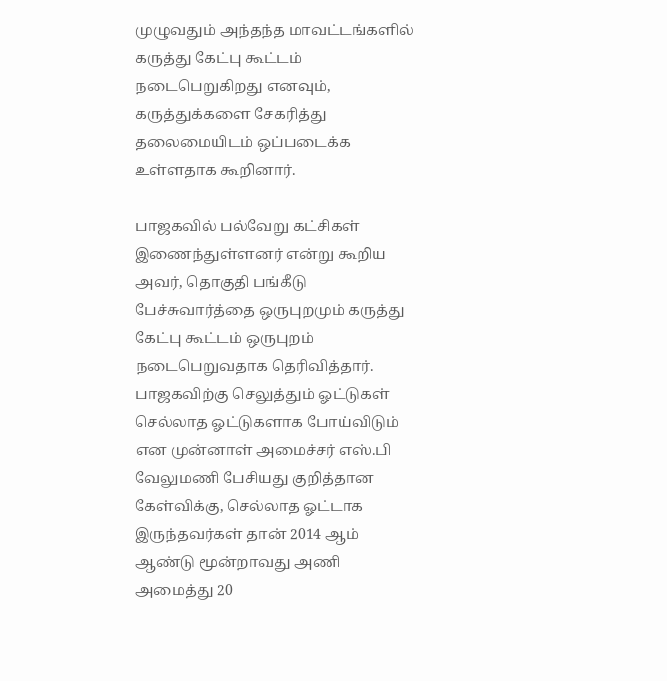முழுவதும் அந்தந்த மாவட்டங்களில் கருத்து கேட்பு கூட்டம் நடைபெறுகிறது எனவும், கருத்துக்களை சேகரித்து தலைமையிடம் ஒப்படைக்க உள்ளதாக கூறினார்.

பாஜகவில் பல்வேறு கட்சிகள் இணைந்துள்ளனர் என்று கூறிய அவர், தொகுதி பங்கீடு பேச்சுவார்த்தை ஒருபுறமும் கருத்து கேட்பு கூட்டம் ஒருபுறம் நடைபெறுவதாக தெரிவித்தார். பாஜகவிற்கு செலுத்தும் ஓட்டுகள் செல்லாத ஓட்டுகளாக போய்விடும் என முன்னாள் அமைச்சர் எஸ்.பி வேலுமணி பேசியது குறித்தான கேள்விக்கு, செல்லாத ஓட்டாக இருந்தவர்கள் தான் 2014 ஆம் ஆண்டு மூன்றாவது அணி அமைத்து 20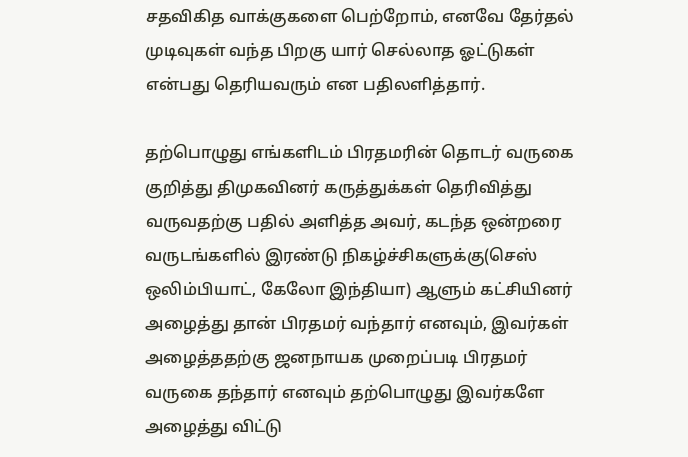சதவிகித வாக்குகளை பெற்றோம், எனவே தேர்தல் முடிவுகள் வந்த பிறகு யார் செல்லாத ஓட்டுகள் என்பது தெரியவரும் என பதிலளித்தார்.

தற்பொழுது எங்களிடம் பிரதமரின் தொடர் வருகை குறித்து திமுகவினர் கருத்துக்கள் தெரிவித்து வருவதற்கு பதில் அளித்த அவர், கடந்த ஒன்றரை வருடங்களில் இரண்டு நிகழ்ச்சிகளுக்கு(செஸ் ஒலிம்பியாட், கேலோ இந்தியா) ஆளும் கட்சியினர் அழைத்து தான் பிரதமர் வந்தார் எனவும், இவர்கள் அழைத்ததற்கு ஜனநாயக முறைப்படி பிரதமர் வருகை தந்தார் எனவும் தற்பொழுது இவர்களே அழைத்து விட்டு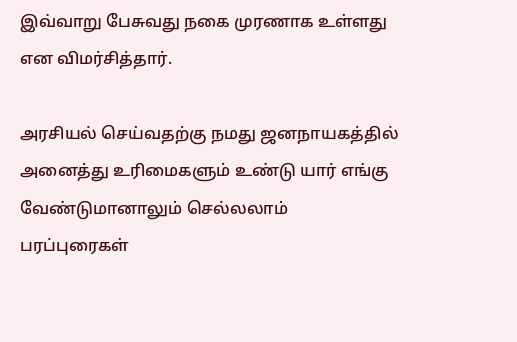இவ்வாறு பேசுவது நகை முரணாக உள்ளது என விமர்சித்தார்.

அரசியல் செய்வதற்கு நமது ஜனநாயகத்தில் அனைத்து உரிமைகளும் உண்டு யார் எங்கு வேண்டுமானாலும் செல்லலாம் பரப்புரைகள்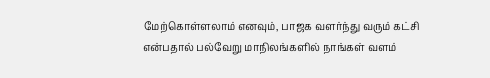மேற்கொள்ளலாம் எனவும், பாஜக வளர்ந்து வரும் கட்சி என்பதால் பல்வேறு மாநிலங்களில் நாங்கள் வளம்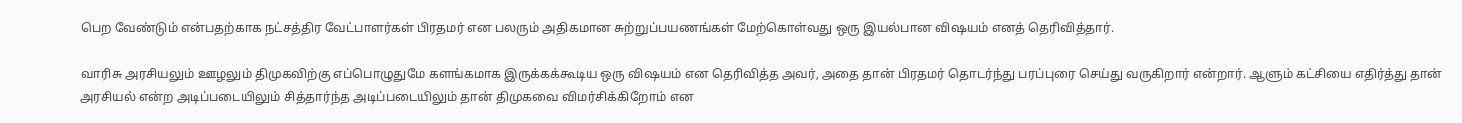பெற வேண்டும் என்பதற்காக நட்சத்திர வேட்பாளர்கள் பிரதமர் என பலரும் அதிகமான சுற்றுப்பயணங்கள் மேற்கொள்வது ஒரு இயல்பான விஷயம் எனத் தெரிவித்தார்.

வாரிசு அரசியலும் ஊழலும் திமுகவிற்கு எப்பொழுதுமே களங்கமாக இருக்கக்கூடிய ஒரு விஷயம் என தெரிவித்த அவர், அதை தான் பிரதமர் தொடர்ந்து பரப்புரை செய்து வருகிறார் என்றார். ஆளும் கட்சியை எதிர்த்து தான் அரசியல் என்ற அடிப்படையிலும் சித்தார்ந்த அடிப்படையிலும் தான் திமுகவை விமர்சிக்கிறோம் என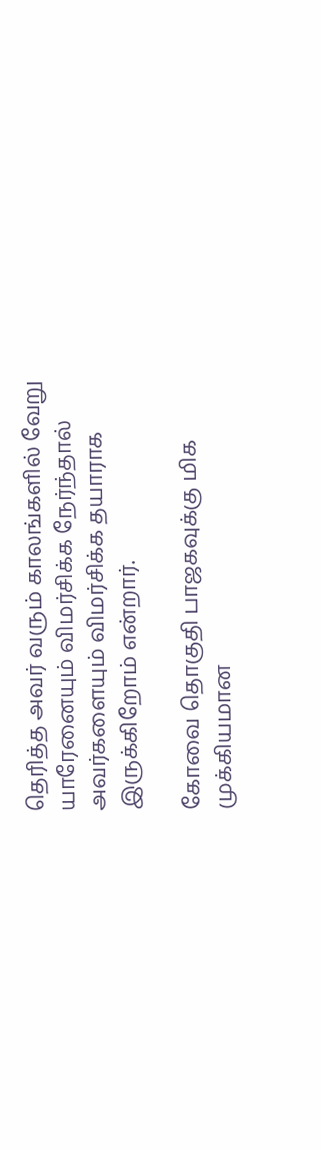தெரித்த அவர் வரும் காலங்களில் வேறு யாரேனையும் விமர்சிக்க நேர்ந்தால் அவர்களையும் விமர்சிக்க தயாராக இருக்கிறோம் என்றார்.

கோவை தொகுதி பாஜகவுக்கு மிக முக்கியமான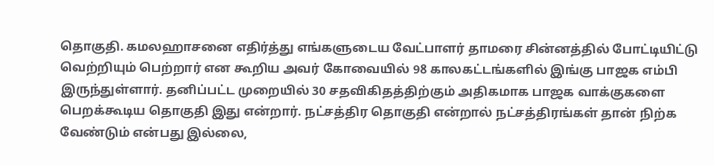தொகுதி. கமலஹாசனை எதிர்த்து எங்களுடைய வேட்பாளர் தாமரை சின்னத்தில் போட்டியிட்டு வெற்றியும் பெற்றார் என கூறிய அவர் கோவையில் 98 காலகட்டங்களில் இங்கு பாஜக எம்பி இருந்துள்ளார். தனிப்பட்ட முறையில் 30 சதவிகிதத்திற்கும் அதிகமாக பாஜக வாக்குகளை பெறக்கூடிய தொகுதி இது என்றார். நட்சத்திர தொகுதி என்றால் நட்சத்திரங்கள் தான் நிற்க வேண்டும் என்பது இல்லை,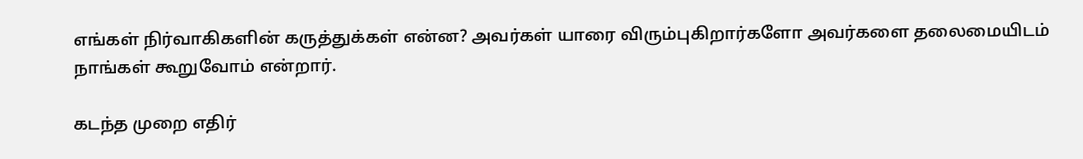எங்கள் நிர்வாகிகளின் கருத்துக்கள் என்ன? அவர்கள் யாரை விரும்புகிறார்களோ அவர்களை தலைமையிடம் நாங்கள் கூறுவோம் என்றார்.

கடந்த முறை எதிர்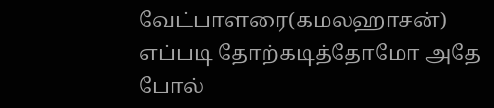வேட்பாளரை(கமலஹாசன்) எப்படி தோற்கடித்தோமோ அதே போல்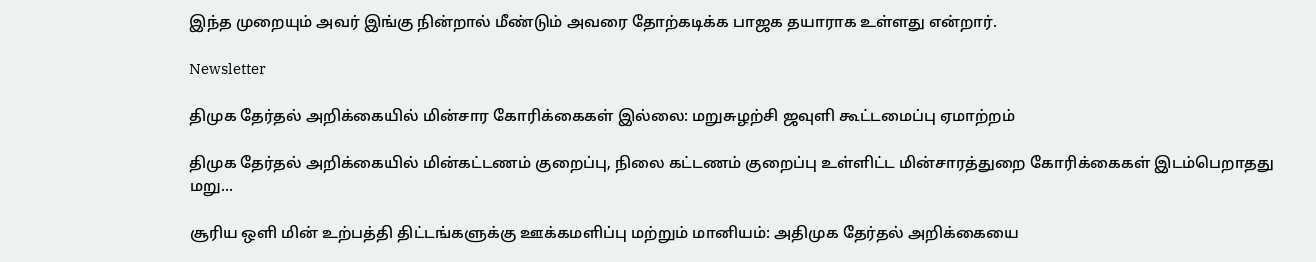இந்த முறையும் அவர் இங்கு நின்றால் மீண்டும் அவரை தோற்கடிக்க பாஜக தயாராக உள்ளது என்றார்.

Newsletter

திமுக தேர்தல் அறிக்கையில் மின்சார கோரிக்கைகள் இல்லை: மறுசுழற்சி ஜவுளி கூட்டமைப்பு ஏமாற்றம்

திமுக தேர்தல் அறிக்கையில் மின்கட்டணம் குறைப்பு, நிலை கட்டணம் குறைப்பு உள்ளிட்ட மின்சாரத்துறை கோரிக்கைகள் இடம்பெறாதது மறு...

சூரிய ஒளி மின் உற்பத்தி திட்டங்களுக்கு ஊக்கமளிப்பு மற்றும் மானியம்: அதிமுக தேர்தல் அறிக்கையை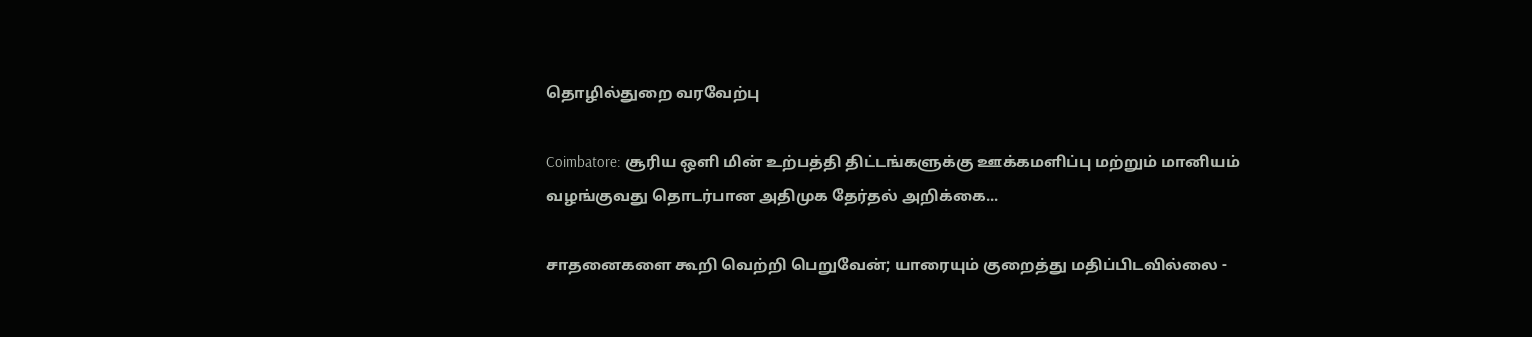தொழில்துறை வரவேற்பு

Coimbatore: சூரிய ஒளி மின் உற்பத்தி திட்டங்களுக்கு ஊக்கமளிப்பு மற்றும் மானியம் வழங்குவது தொடர்பான அதிமுக தேர்தல் அறிக்கை...

சாதனைகளை கூறி வெற்றி பெறுவேன்; யாரையும் குறைத்து மதிப்பிடவில்லை -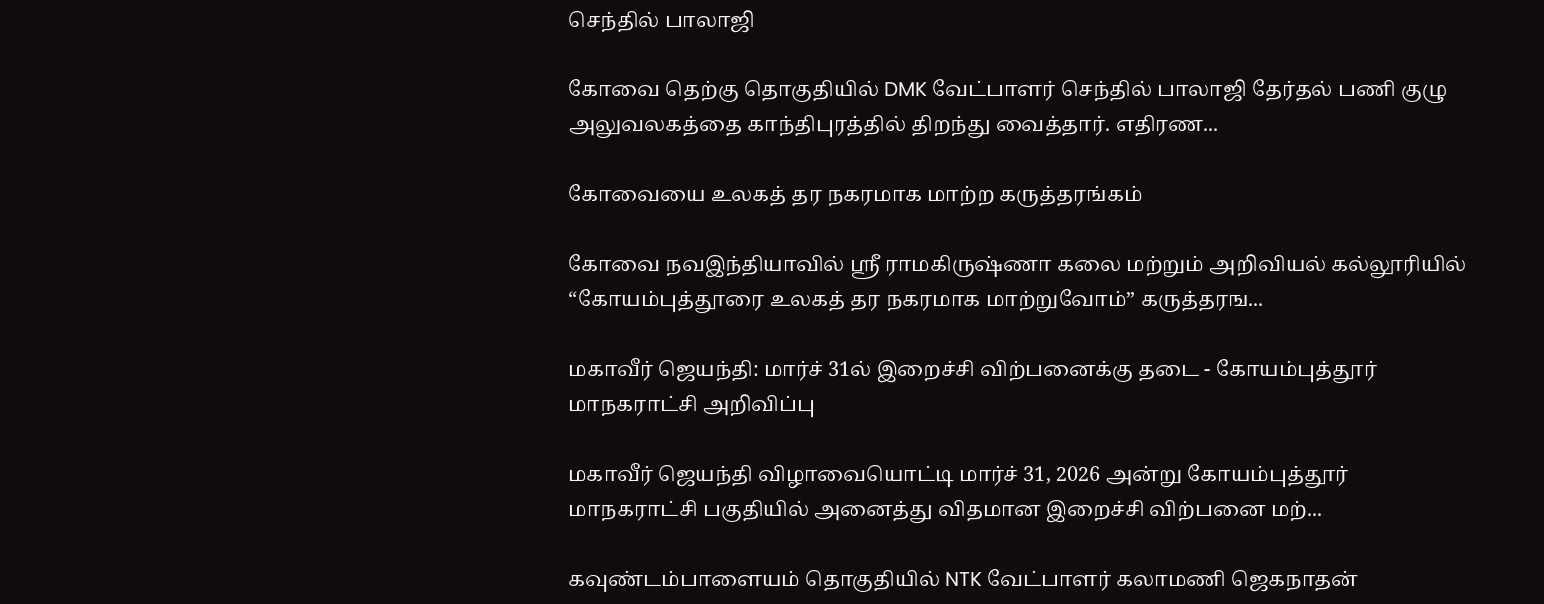செந்தில் பாலாஜி

கோவை தெற்கு தொகுதியில் DMK வேட்பாளர் செந்தில் பாலாஜி தேர்தல் பணி குழு அலுவலகத்தை காந்திபுரத்தில் திறந்து வைத்தார். எதிரண...

கோவையை உலகத் தர நகரமாக மாற்ற கருத்தரங்கம்

கோவை நவஇந்தியாவில் ஸ்ரீ ராமகிருஷ்ணா கலை மற்றும் அறிவியல் கல்லூரியில் “கோயம்புத்தூரை உலகத் தர நகரமாக மாற்றுவோம்” கருத்தரங...

மகாவீர் ஜெயந்தி: மார்ச் 31ல் இறைச்சி விற்பனைக்கு தடை - கோயம்புத்தூர் மாநகராட்சி அறிவிப்பு

மகாவீர் ஜெயந்தி விழாவையொட்டி மார்ச் 31, 2026 அன்று கோயம்புத்தூர் மாநகராட்சி பகுதியில் அனைத்து விதமான இறைச்சி விற்பனை மற்...

கவுண்டம்பாளையம் தொகுதியில் NTK வேட்பாளர் கலாமணி ஜெகநாதன்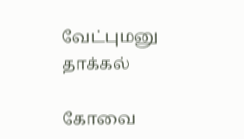வேட்புமனு தாக்கல்

கோவை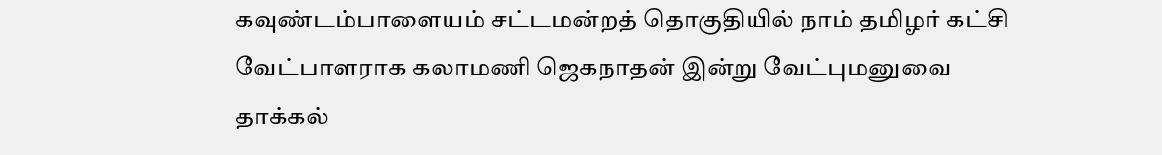கவுண்டம்பாளையம் சட்டமன்றத் தொகுதியில் நாம் தமிழர் கட்சி வேட்பாளராக கலாமணி ஜெகநாதன் இன்று வேட்புமனுவை தாக்கல்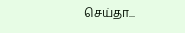செய்தா...